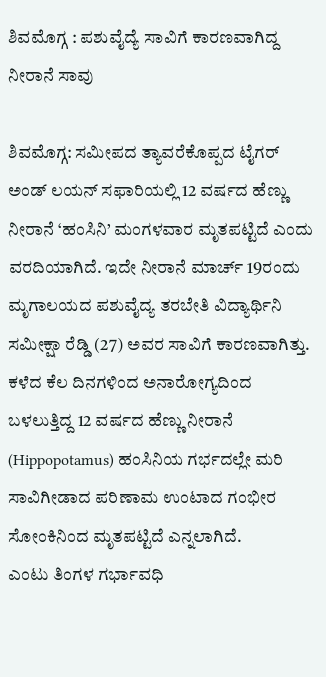ಶಿವಮೊಗ್ಗ : ಪಶುವೈದ್ಯೆ ಸಾವಿಗೆ ಕಾರಣವಾಗಿದ್ದ ನೀರಾನೆ ಸಾವು

ಶಿವಮೊಗ್ಗ: ಸಮೀಪದ ತ್ಯಾವರೆಕೊಪ್ಪದ ಟೈಗರ್ ಅಂಡ್ ಲಯನ್ ಸಫಾರಿಯಲ್ಲಿ 12 ವರ್ಷದ ಹೆಣ್ಣು ನೀರಾನೆ ‘ಹಂಸಿನಿ’ ಮಂಗಳವಾರ ಮೃತಪಟ್ಟಿದೆ ಎಂದು ವರದಿಯಾಗಿದೆ. ಇದೇ ನೀರಾನೆ ಮಾರ್ಚ್ 19ರಂದು ಮೃಗಾಲಯದ ಪಶುವೈದ್ಯ ತರಬೇತಿ ವಿದ್ಯಾರ್ಥಿನಿ ಸಮೀಕ್ಷಾ ರೆಡ್ಡಿ (27) ಅವರ ಸಾವಿಗೆ ಕಾರಣವಾಗಿತ್ತು.
ಕಳೆದ ಕೆಲ ದಿನಗಳಿಂದ ಅನಾರೋಗ್ಯದಿಂದ ಬಳಲುತ್ತಿದ್ದ 12 ವರ್ಷದ ಹೆಣ್ಣು ನೀರಾನೆ (Hippopotamus) ಹಂಸಿನಿಯ ಗರ್ಭದಲ್ಲೇ ಮರಿ ಸಾವಿಗೀಡಾದ ಪರಿಣಾಮ ಉಂಟಾದ ಗಂಭೀರ ಸೋಂಕಿನಿಂದ ಮೃತಪಟ್ಟಿದೆ ಎನ್ನಲಾಗಿದೆ.
ಎಂಟು ತಿಂಗಳ ಗರ್ಭಾವಧಿ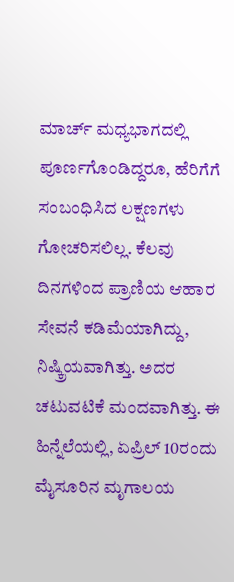ಮಾರ್ಚ್ ಮಧ್ಯಭಾಗದಲ್ಲಿ ಪೂರ್ಣಗೊಂಡಿದ್ದರೂ, ಹೆರಿಗೆಗೆ ಸಂಬಂಧಿಸಿದ ಲಕ್ಷಣಗಳು ಗೋಚರಿಸಲಿಲ್ಲ. ಕೆಲವು ದಿನಗಳಿಂದ ಪ್ರಾಣಿಯ ಆಹಾರ ಸೇವನೆ ಕಡಿಮೆಯಾಗಿದ್ದು, ನಿಷ್ಕ್ರಿಯವಾಗಿತ್ತು. ಅದರ ಚಟುವಟಿಕೆ ಮಂದವಾಗಿತ್ತು. ಈ ಹಿನ್ನೆಲೆಯಲ್ಲಿ, ಏಪ್ರಿಲ್ 10ರಂದು ಮೈಸೂರಿನ ಮೃಗಾಲಯ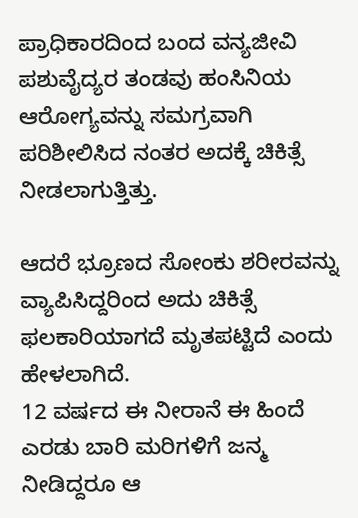ಪ್ರಾಧಿಕಾರದಿಂದ ಬಂದ ವನ್ಯಜೀವಿ ಪಶುವೈದ್ಯರ ತಂಡವು ಹಂಸಿನಿಯ ಆರೋಗ್ಯವನ್ನು ಸಮಗ್ರವಾಗಿ ಪರಿಶೀಲಿಸಿದ ನಂತರ ಅದಕ್ಕೆ ಚಿಕಿತ್ಸೆ ನೀಡಲಾಗುತ್ತಿತ್ತು.

ಆದರೆ ಭ್ರೂಣದ ಸೋಂಕು ಶರೀರವನ್ನು ವ್ಯಾಪಿಸಿದ್ದರಿಂದ ಅದು ಚಿಕಿತ್ಸೆ ಫಲಕಾರಿಯಾಗದೆ ಮೃತಪಟ್ಟಿದೆ ಎಂದು ಹೇಳಲಾಗಿದೆ.
12 ವರ್ಷದ ಈ ನೀರಾನೆ ಈ ಹಿಂದೆ ಎರಡು ಬಾರಿ ಮರಿಗಳಿಗೆ ಜನ್ಮ ನೀಡಿದ್ದರೂ ಆ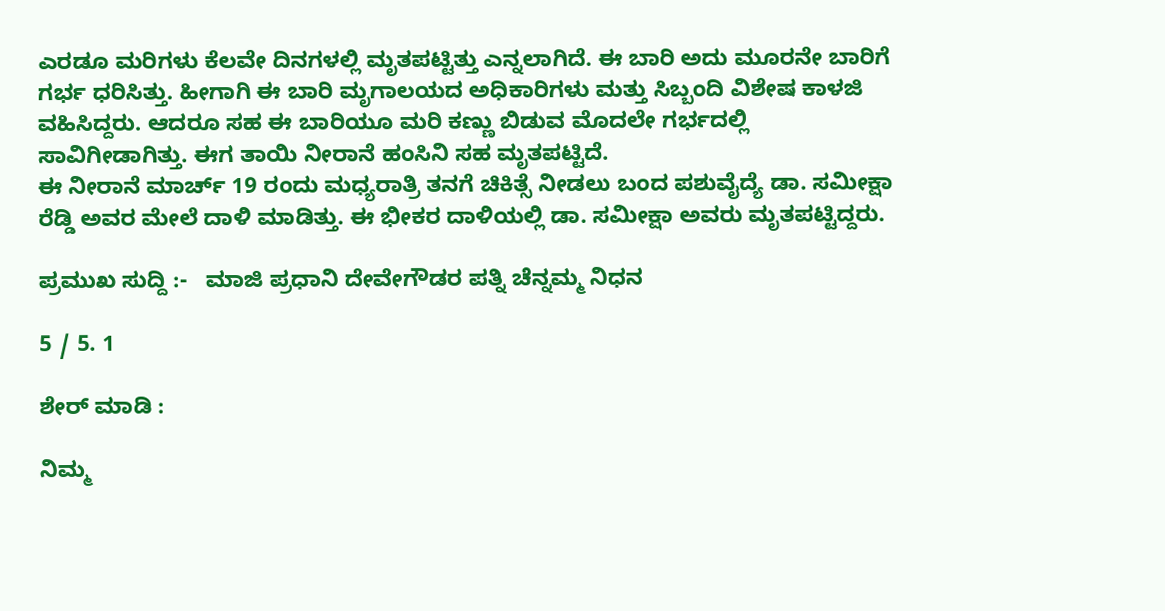ಎರಡೂ ಮರಿಗಳು ಕೆಲವೇ ದಿನಗಳಲ್ಲಿ ಮೃತಪಟ್ಟಿತ್ತು ಎನ್ನಲಾಗಿದೆ. ಈ ಬಾರಿ ಅದು ಮೂರನೇ ಬಾರಿಗೆ ಗರ್ಭ ಧರಿಸಿತ್ತು. ಹೀಗಾಗಿ ಈ ಬಾರಿ ಮೃಗಾಲಯದ ಅಧಿಕಾರಿಗಳು ಮತ್ತು ಸಿಬ್ಬಂದಿ ವಿಶೇಷ ಕಾಳಜಿ ವಹಿಸಿದ್ದರು. ಆದರೂ ಸಹ ಈ ಬಾರಿಯೂ ಮರಿ ಕಣ್ಣು ಬಿಡುವ ಮೊದಲೇ ಗರ್ಭದಲ್ಲಿ ಸಾವಿಗೀಡಾಗಿತ್ತು. ಈಗ ತಾಯಿ ನೀರಾನೆ ಹಂಸಿನಿ ಸಹ ಮೃತಪಟ್ಟಿದೆ.
ಈ ನೀರಾನೆ ಮಾರ್ಚ್ 19 ರಂದು ಮಧ್ಯರಾತ್ರಿ ತನಗೆ ಚಿಕಿತ್ಸೆ ನೀಡಲು ಬಂದ ಪಶುವೈದ್ಯೆ ಡಾ. ಸಮೀಕ್ಷಾ ರೆಡ್ಡಿ ಅವರ ಮೇಲೆ ದಾಳಿ ಮಾಡಿತ್ತು. ಈ ಭೀಕರ ದಾಳಿಯಲ್ಲಿ ಡಾ. ಸಮೀಕ್ಷಾ ಅವರು ಮೃತಪಟ್ಟಿದ್ದರು.

ಪ್ರಮುಖ ಸುದ್ದಿ :-   ಮಾಜಿ ಪ್ರಧಾನಿ ದೇವೇಗೌಡರ ಪತ್ನಿ ಚೆನ್ನಮ್ಮ ನಿಧನ

5 / 5. 1

ಶೇರ್ ಮಾಡಿ :

ನಿಮ್ಮ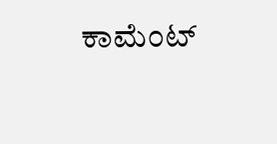ಕಾಮೆಂಟ್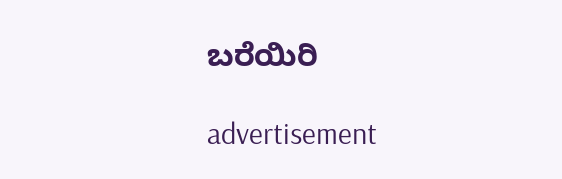ಬರೆಯಿರಿ

advertisement